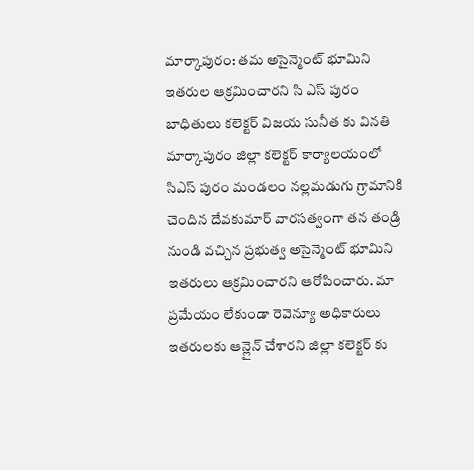మార్కాపురం: తమ అసైన్మెంట్ భూమిని ఇతరుల ఆక్రమించారని సి ఎస్ పురం బాధితులు కలెక్టర్ విజయ సునీత కు వినతి
మార్కాపురం జిల్లా కలెక్టర్ కార్యాలయంలో సిఎస్ పురం మండలం నల్లమడుగు గ్రామానికి చెందిన దేవకుమార్ వారసత్వంగా తన తండ్రి నుండి వచ్చిన ప్రభుత్వ అసైన్మెంట్ భూమిని ఇతరులు ఆక్రమించారని ఆరోపించారు. మా ప్రమేయం లేకుండా రెవెన్యూ అధికారులు ఇతరులకు ఆన్లైన్ చేశారని జిల్లా కలెక్టర్ కు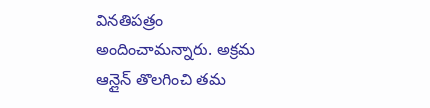వినతిపత్రం అందించామన్నారు. అక్రమ ఆన్లైన్ తొలగించి తమ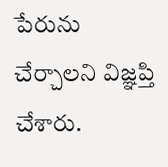పేరును చేర్చాలని విజ్ఞప్తి చేశారు.